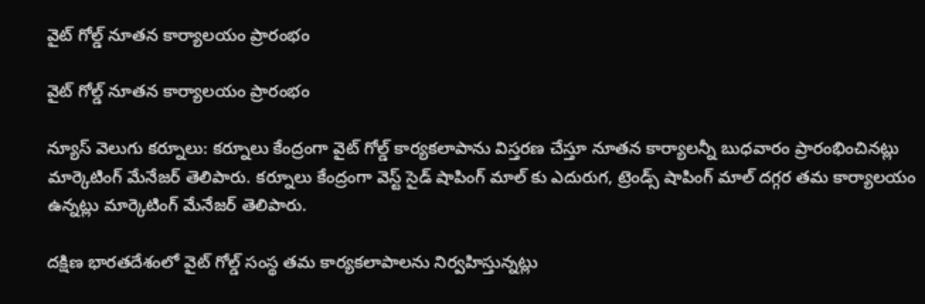వైట్ గోల్డ్ నూతన కార్యాలయం ప్రారంభం

వైట్ గోల్డ్ నూతన కార్యాలయం ప్రారంభం

న్యూస్ వెలుగు కర్నూలు: కర్నూలు కేంద్రంగా వైట్ గోల్డ్ కార్యకలాపాను విస్తరణ చేస్తూ నూతన కార్యాలన్నీ బుధవారం ప్రారంభించినట్లు మార్కెటింగ్ మేనేజర్ తెలిపారు. కర్నూలు కేంద్రంగా వెస్ట్ సైడ్ షాపింగ్ మాల్ కు ఎదురుగ, ట్రెండ్స్ షాపింగ్ మాల్ దగ్గర తమ కార్యాలయం ఉన్నట్లు మార్కెటింగ్ మేనేజర్ తెలిపారు.

దక్షిణ భారతదేశంలో వైట్ గోల్డ్ సంస్థ తమ కార్యకలాపాలను నిర్వహిస్తున్నట్లు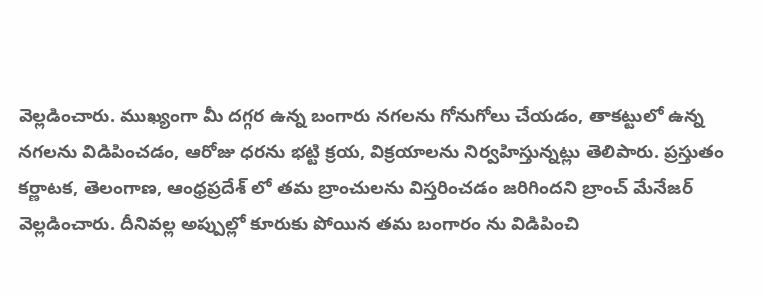వెల్లడించారు. ముఖ్యంగా మీ దగ్గర ఉన్న బంగారు నగలను గోనుగోలు చేయడం, తాకట్టులో ఉన్న నగలను విడిపించడం, ఆరోజు ధరను భట్టి క్రయ, విక్రయాలను నిర్వహిస్తున్నట్లు తెలిపారు. ప్రస్తుతం కర్ణాటక, తెలంగాణ, ఆంధ్రప్రదేశ్ లో తమ బ్రాంచులను విస్తరించడం జరిగిందని బ్రాంచ్ మేనేజర్ వెల్లడించారు. దీనివల్ల అప్పుల్లో కూరుకు పోయిన తమ బంగారం ను విడిపించి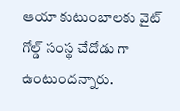ఆయా కుటుంబాలకు వైట్ గోల్డ్ సంస్థ చేదోడు గా ఉంటుందన్నారు.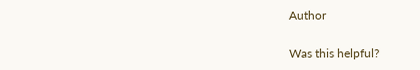Author

Was this helpful?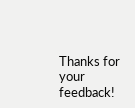Thanks for your feedback!